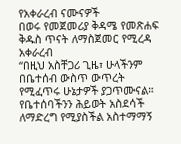የአቀራረብ ናሙናዎች
በወሩ የመጀመሪያ ቅዳሜ የመጽሐፍ ቅዱስ ጥናት ለማስጀመር የሚረዳ አቀራረብ
“በዚህ አስቸጋሪ ጊዜ፣ ሁላችንም በቤተሰብ ውስጥ ውጥረት የሚፈጥሩ ሁኔታዎች ያጋጥሙናል። የቤተሰባችንን ሕይወት አስደሳች ለማድረግ የሚያስችል አስተማማኝ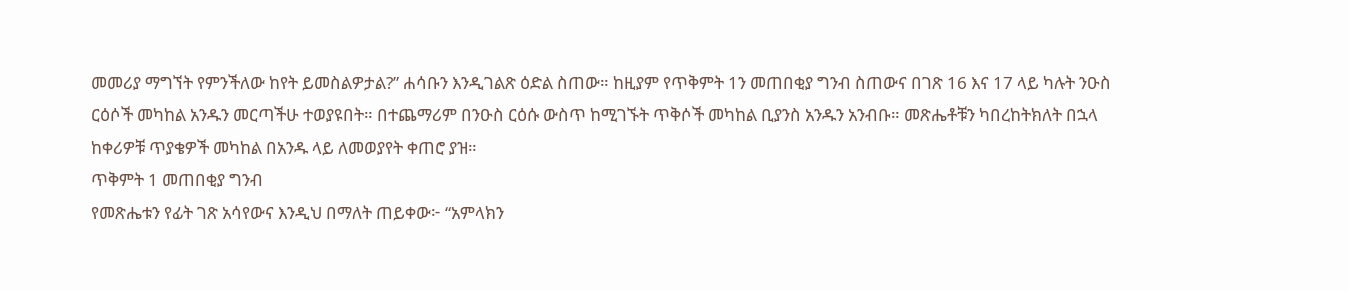መመሪያ ማግኘት የምንችለው ከየት ይመስልዎታል?” ሐሳቡን እንዲገልጽ ዕድል ስጠው። ከዚያም የጥቅምት 1ን መጠበቂያ ግንብ ስጠውና በገጽ 16 እና 17 ላይ ካሉት ንዑስ ርዕሶች መካከል አንዱን መርጣችሁ ተወያዩበት። በተጨማሪም በንዑስ ርዕሱ ውስጥ ከሚገኙት ጥቅሶች መካከል ቢያንስ አንዱን አንብቡ። መጽሔቶቹን ካበረከትክለት በኋላ ከቀሪዎቹ ጥያቄዎች መካከል በአንዱ ላይ ለመወያየት ቀጠሮ ያዝ።
ጥቅምት 1 መጠበቂያ ግንብ
የመጽሔቱን የፊት ገጽ አሳየውና እንዲህ በማለት ጠይቀው፦ “አምላክን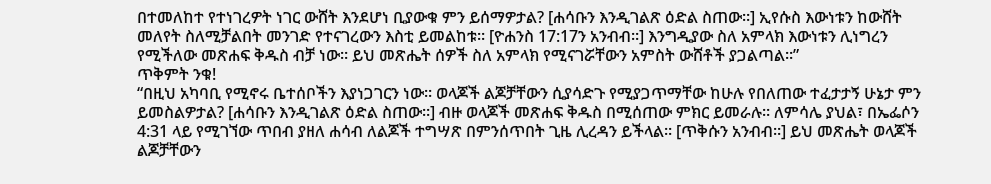በተመለከተ የተነገረዎት ነገር ውሸት እንደሆነ ቢያውቁ ምን ይሰማዎታል? [ሐሳቡን እንዲገልጽ ዕድል ስጠው።] ኢየሱስ እውነቱን ከውሸት መለየት ስለሚቻልበት መንገድ የተናገረውን እስቲ ይመልከቱ። [ዮሐንስ 17:17ን አንብብ።] እንግዲያው ስለ አምላክ እውነቱን ሊነግረን የሚችለው መጽሐፍ ቅዱስ ብቻ ነው። ይህ መጽሔት ሰዎች ስለ አምላክ የሚናገሯቸውን አምስት ውሸቶች ያጋልጣል።”
ጥቅምት ንቁ!
“በዚህ አካባቢ የሚኖሩ ቤተሰቦችን እያነጋገርን ነው። ወላጆች ልጆቻቸውን ሲያሳድጉ የሚያጋጥማቸው ከሁሉ የበለጠው ተፈታታኝ ሁኔታ ምን ይመስልዎታል? [ሐሳቡን እንዲገልጽ ዕድል ስጠው።] ብዙ ወላጆች መጽሐፍ ቅዱስ በሚሰጠው ምክር ይመራሉ። ለምሳሌ ያህል፣ በኤፌሶን 4:31 ላይ የሚገኘው ጥበብ ያዘለ ሐሳብ ለልጆች ተግሣጽ በምንሰጥበት ጊዜ ሊረዳን ይችላል። [ጥቅሱን አንብብ።] ይህ መጽሔት ወላጆች ልጆቻቸውን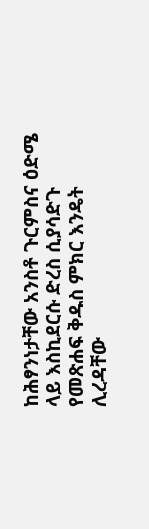ከሕፃንነታቸው አንስቶ ጉርምስና ዕድሜ ላይ እስኪደርሱ ድረስ ሲያሳድጉ የመጽሐፍ ቅዱስ ምክር እንዴት ሊረዳቸው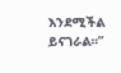እንደሚችል ይናገራል።”